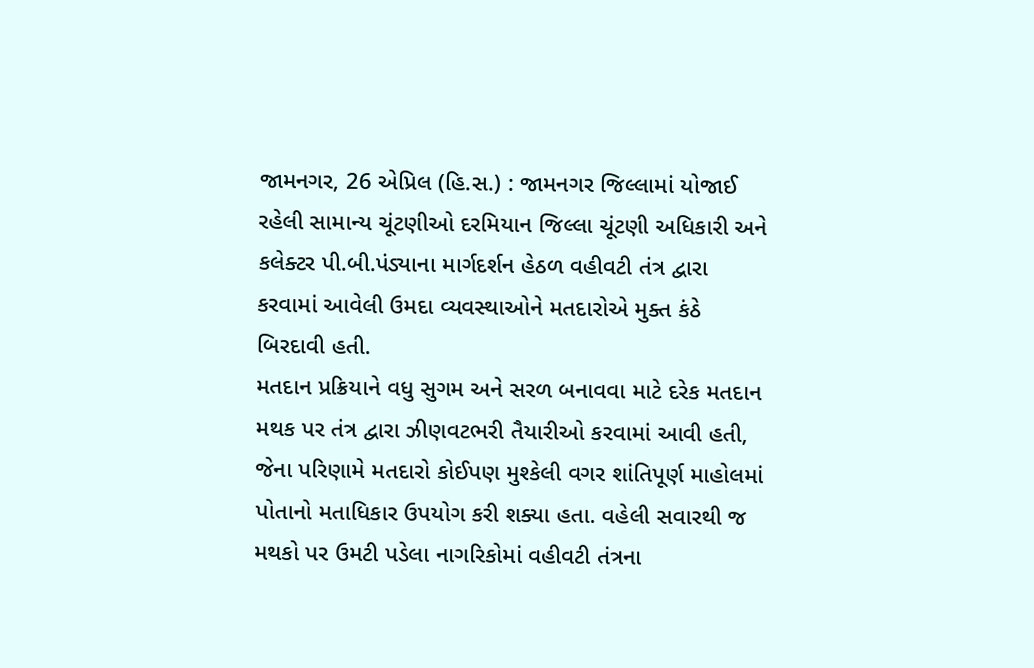જામનગર, 26 એપ્રિલ (હિ.સ.) : જામનગર જિલ્લામાં યોજાઈ રહેલી સામાન્ય ચૂંટણીઓ દરમિયાન જિલ્લા ચૂંટણી અધિકારી અને કલેક્ટર પી.બી.પંડ્યાના માર્ગદર્શન હેઠળ વહીવટી તંત્ર દ્વારા કરવામાં આવેલી ઉમદા વ્યવસ્થાઓને મતદારોએ મુક્ત કંઠે બિરદાવી હતી.
મતદાન પ્રક્રિયાને વધુ સુગમ અને સરળ બનાવવા માટે દરેક મતદાન મથક પર તંત્ર દ્વારા ઝીણવટભરી તૈયારીઓ કરવામાં આવી હતી, જેના પરિણામે મતદારો કોઈપણ મુશ્કેલી વગર શાંતિપૂર્ણ માહોલમાં પોતાનો મતાધિકાર ઉપયોગ કરી શક્યા હતા. વહેલી સવારથી જ મથકો પર ઉમટી પડેલા નાગરિકોમાં વહીવટી તંત્રના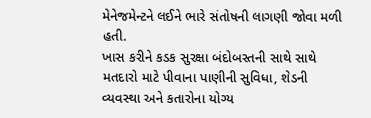મેનેજમેન્ટને લઈને ભારે સંતોષની લાગણી જોવા મળી હતી.
ખાસ કરીને કડક સુરક્ષા બંદોબસ્તની સાથે સાથે મતદારો માટે પીવાના પાણીની સુવિધા, શેડની વ્યવસ્થા અને કતારોના યોગ્ય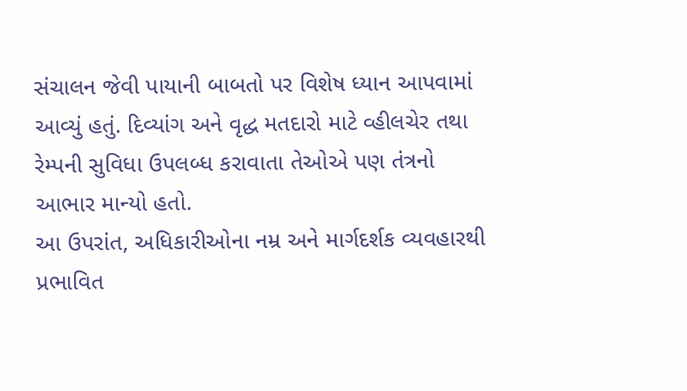સંચાલન જેવી પાયાની બાબતો પર વિશેષ ધ્યાન આપવામાં આવ્યું હતું. દિવ્યાંગ અને વૃદ્ધ મતદારો માટે વ્હીલચેર તથા રેમ્પની સુવિધા ઉપલબ્ધ કરાવાતા તેઓએ પણ તંત્રનો આભાર માન્યો હતો.
આ ઉપરાંત, અધિકારીઓના નમ્ર અને માર્ગદર્શક વ્યવહારથી પ્રભાવિત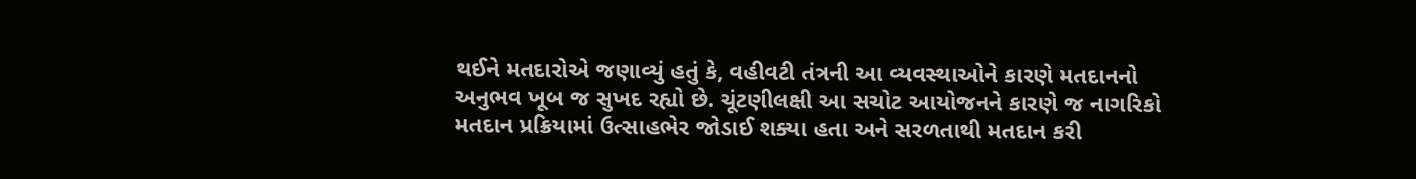થઈને મતદારોએ જણાવ્યું હતું કે, વહીવટી તંત્રની આ વ્યવસ્થાઓને કારણે મતદાનનો અનુભવ ખૂબ જ સુખદ રહ્યો છે. ચૂંટણીલક્ષી આ સચોટ આયોજનને કારણે જ નાગરિકો મતદાન પ્રક્રિયામાં ઉત્સાહભેર જોડાઈ શક્યા હતા અને સરળતાથી મતદાન કરી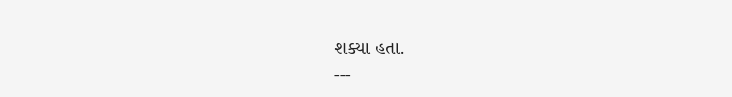શક્યા હતા.
---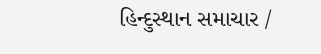હિન્દુસ્થાન સમાચાર /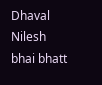Dhaval Nilesh bhai bhatt